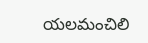యలమంచిలి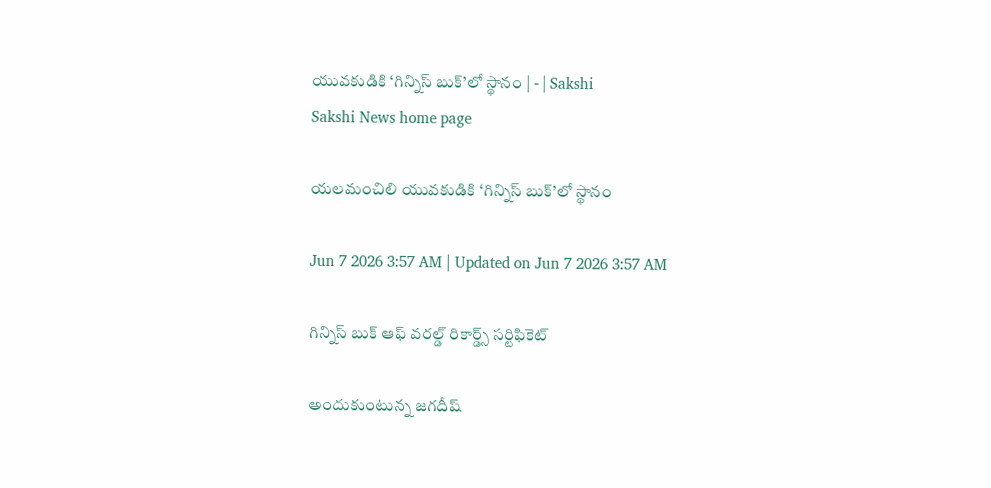యువకుడికి ‘గిన్నిస్‌ బుక్‌’లో స్థానం | - | Sakshi
Sakshi News home page

యలమంచిలి యువకుడికి ‘గిన్నిస్‌ బుక్‌’లో స్థానం

Jun 7 2026 3:57 AM | Updated on Jun 7 2026 3:57 AM

గిన్నిస్‌ బుక్‌ ఆఫ్‌ వరల్డ్‌ రికార్డ్స్‌ సర్టిఫికెట్‌

అందుకుంటున్న జగదీష్‌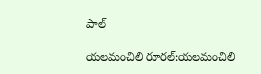పాల్‌

యలమంచిలి రూరల్‌:యలమంచిలి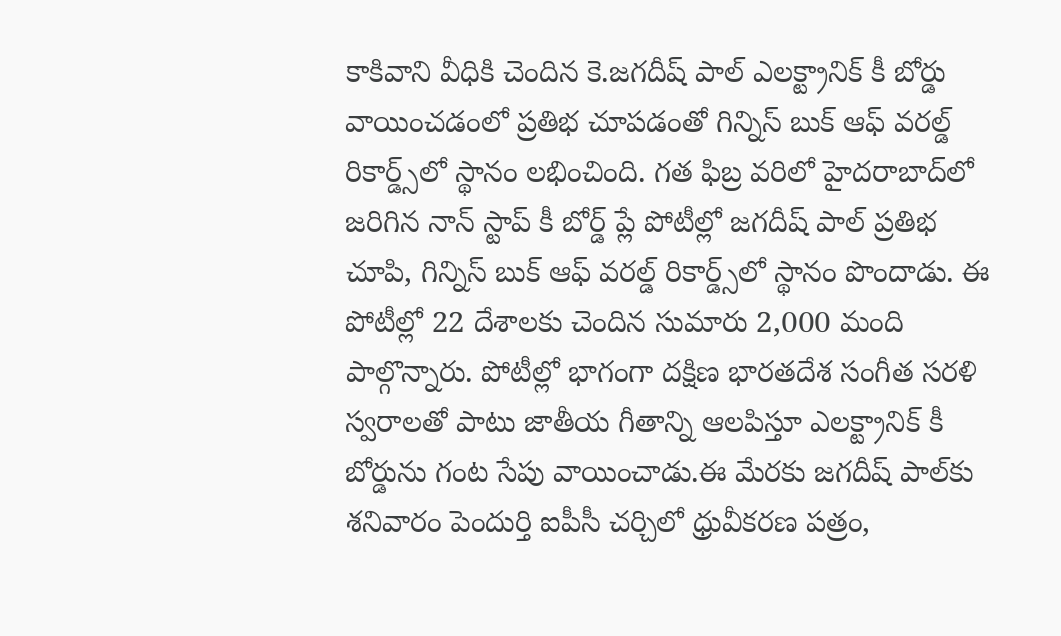కాకివాని వీధికి చెందిన కె.జగదీష్‌ పాల్‌ ఎలక్ట్రానిక్‌ కీ బోర్డు వాయించడంలో ప్రతిభ చూపడంతో గిన్నిస్‌ బుక్‌ ఆఫ్‌ వరల్డ్‌ రికార్డ్స్‌లో స్థానం లభించింది. గత ఫిబ్ర వరిలో హైదరాబాద్‌లో జరిగిన నాన్‌ స్టాప్‌ కీ బోర్డ్‌ ప్లే పోటీల్లో జగదీష్‌ పాల్‌ ప్రతిభ చూపి, గిన్నిస్‌ బుక్‌ ఆఫ్‌ వరల్డ్‌ రికార్డ్స్‌లో స్థానం పొందాడు. ఈ పోటీల్లో 22 దేశాలకు చెందిన సుమారు 2,000 మంది పాల్గొన్నారు. పోటీల్లో భాగంగా దక్షిణ భారతదేశ సంగీత సరళి స్వరాలతో పాటు జాతీయ గీతాన్ని ఆలపిస్తూ ఎలక్ట్రానిక్‌ కీ బోర్డును గంట సేపు వాయించాడు.ఈ మేరకు జగదీష్‌ పాల్‌కు శనివారం పెందుర్తి ఐపీసీ చర్చిలో ధ్రువీకరణ పత్రం,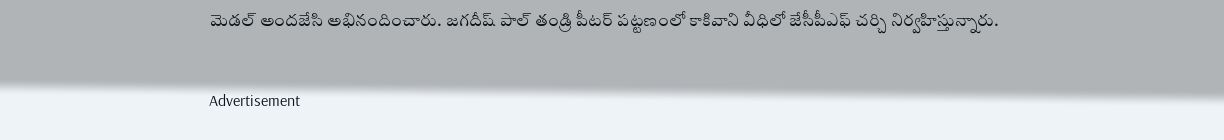మెడల్‌ అందజేసి అభినందించారు. జగదీష్‌ పాల్‌ తండ్రి పీటర్‌ పట్టణంలో కాకివాని వీధిలో జేసీపీఎఫ్‌ చర్చి నిర్వహిస్తున్నారు.

Advertisement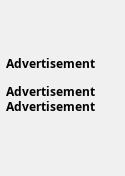Advertisement

Advertisement
Advertisement